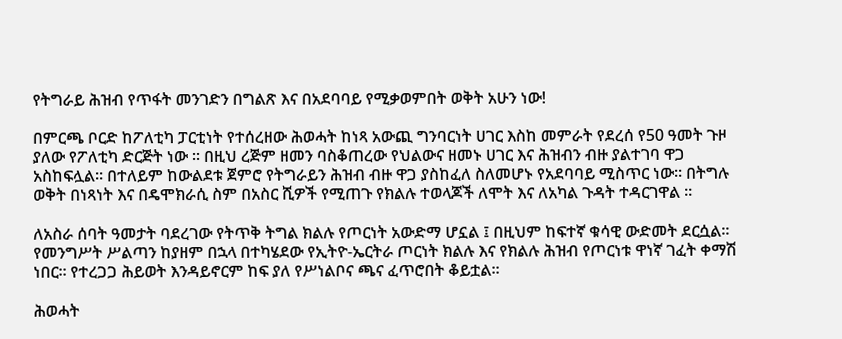የትግራይ ሕዝብ የጥፋት መንገድን በግልጽ እና በአደባባይ የሚቃወምበት ወቅት አሁን ነው!

በምርጫ ቦርድ ከፖለቲካ ፓርቲነት የተሰረዘው ሕወሓት ከነጻ አውጪ ግንባርነት ሀገር እስከ መምራት የደረሰ የ50 ዓመት ጉዞ ያለው የፖለቲካ ድርጅት ነው ። በዚህ ረጅም ዘመን ባስቆጠረው የህልውና ዘመኑ ሀገር እና ሕዝብን ብዙ ያልተገባ ዋጋ አስከፍሏል። በተለይም ከውልደቱ ጀምሮ የትግራይን ሕዝብ ብዙ ዋጋ ያስከፈለ ስለመሆኑ የአደባባይ ሚስጥር ነው። በትግሉ ወቅት በነጻነት እና በዴሞክራሲ ስም በአስር ሺዎች የሚጠጉ የክልሉ ተወላጆች ለሞት እና ለአካል ጉዳት ተዳርገዋል ።

ለአስራ ሰባት ዓመታት ባደረገው የትጥቅ ትግል ክልሉ የጦርነት አውድማ ሆኗል ፤ በዚህም ከፍተኛ ቁሳዊ ውድመት ደርሷል። የመንግሥት ሥልጣን ከያዘም በኋላ በተካሄደው የኢትዮ-ኤርትራ ጦርነት ክልሉ እና የክልሉ ሕዝብ የጦርነቱ ዋነኛ ገፈት ቀማሽ ነበር። የተረጋጋ ሕይወት እንዳይኖርም ከፍ ያለ የሥነልቦና ጫና ፈጥሮበት ቆይቷል።

ሕወሓት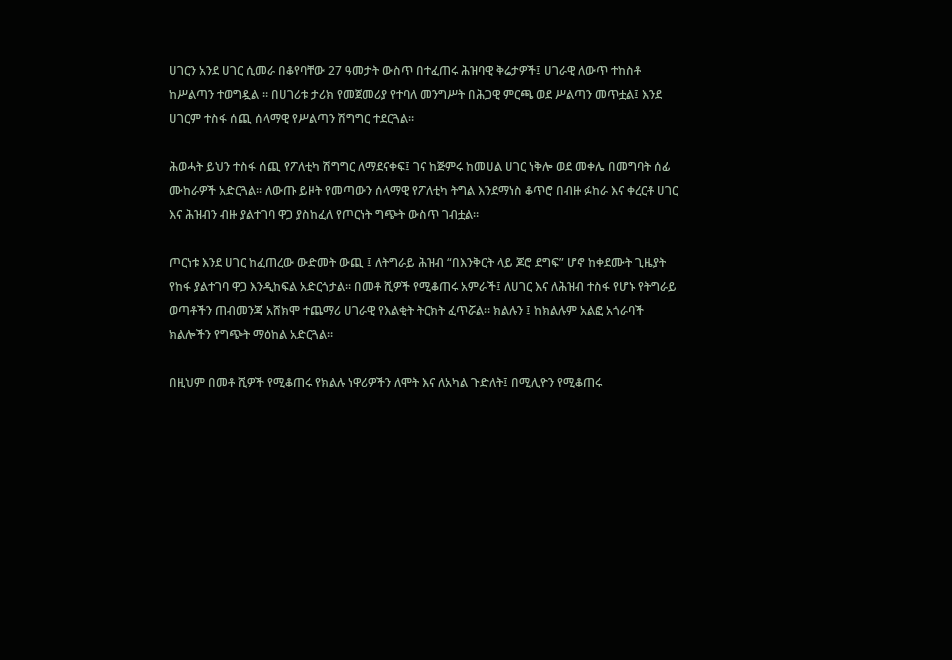ሀገርን አንደ ሀገር ሲመራ በቆየባቸው 27 ዓመታት ውስጥ በተፈጠሩ ሕዝባዊ ቅሬታዎች፤ ሀገራዊ ለውጥ ተከስቶ ከሥልጣን ተወግዷል ። በሀገሪቱ ታሪክ የመጀመሪያ የተባለ መንግሥት በሕጋዊ ምርጫ ወደ ሥልጣን መጥቷል፤ እንደ ሀገርም ተስፋ ሰጪ ሰላማዊ የሥልጣን ሽግግር ተደርጓል።

ሕወሓት ይህን ተስፋ ሰጪ የፖለቲካ ሽግግር ለማደናቀፍ፤ ገና ከጅምሩ ከመሀል ሀገር ነቅሎ ወደ መቀሌ በመግባት ሰፊ ሙከራዎች አድርጓል። ለውጡ ይዞት የመጣውን ሰላማዊ የፖለቲካ ትግል እንደማነስ ቆጥሮ በብዙ ፉከራ እና ቀረርቶ ሀገር እና ሕዝብን ብዙ ያልተገባ ዋጋ ያስከፈለ የጦርነት ግጭት ውስጥ ገብቷል።

ጦርነቱ እንደ ሀገር ከፈጠረው ውድመት ውጪ ፤ ለትግራይ ሕዝብ “በእንቅርት ላይ ጆሮ ደግፍ” ሆኖ ከቀደሙት ጊዜያት የከፋ ያልተገባ ዋጋ እንዲከፍል አድርጎታል። በመቶ ሺዎች የሚቆጠሩ አምራች፤ ለሀገር እና ለሕዝብ ተስፋ የሆኑ የትግራይ ወጣቶችን ጠብመንጃ አሸክሞ ተጨማሪ ሀገራዊ የእልቂት ትርክት ፈጥሯል። ክልሉን ፤ ከክልሉም አልፎ አጎራባች ክልሎችን የግጭት ማዕከል አድርጓል።

በዚህም በመቶ ሺዎች የሚቆጠሩ የክልሉ ነዋሪዎችን ለሞት እና ለአካል ጉድለት፤ በሚሊዮን የሚቆጠሩ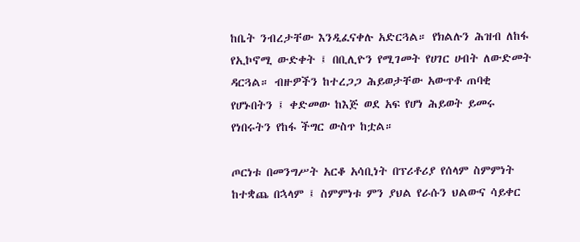ከቤት ንብረታቸው እንዲፈናቀሉ አድርጓል። የክልሉን ሕዝብ ለከፋ የኢኮኖሚ ውድቀት ፤ በቢሊዮን የሚገመት የሀገር ሀብት ለውድመት ዳርጓል። ብዙዎችን ከተረጋጋ ሕይወታቸው አውጥቶ ጠባቂ የሆኑበትን ፤ ቀድመው ከእጅ ወደ አፍ የሆነ ሕይወት ይመሩ የነበሩትን የከፋ ችግር ውስጥ ከቷል።

ጦርነቱ በመንግሥት አርቆ አሳቢነት በፕሪቶሪያ የሰላም ስምምነት ከተቋጨ በኋላም ፤ ስምምነቱ ምን ያህል የራሱን ህልውና ሳይቀር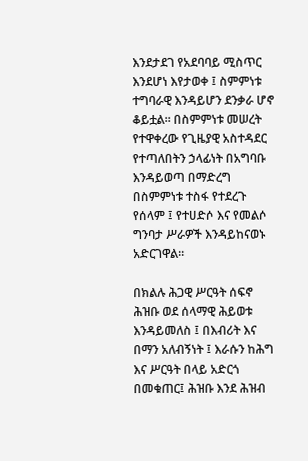እንደታደገ የአደባባይ ሚስጥር እንደሆነ እየታወቀ ፤ ስምምነቱ ተግባራዊ እንዳይሆን ደንቃራ ሆኖ ቆይቷል። በስምምነቱ መሠረት የተዋቀረው የጊዜያዊ አስተዳደር የተጣለበትን ኃላፊነት በአግባቡ እንዳይወጣ በማድረግ በስምምነቱ ተስፋ የተደረጉ የሰላም ፤ የተሀድሶ እና የመልሶ ግንባታ ሥራዎች እንዳይከናወኑ አድርገዋል።

በክልሉ ሕጋዊ ሥርዓት ሰፍኖ ሕዝቡ ወደ ሰላማዊ ሕይወቱ እንዳይመለስ ፤ በእብሪት እና በማን አለብኝነት ፤ እራሱን ከሕግ እና ሥርዓት በላይ አድርጎ በመቁጠር፤ ሕዝቡ እንደ ሕዝብ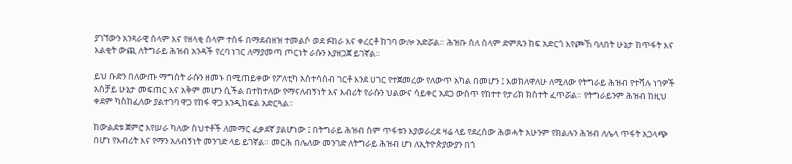ያገኘውን አንጻራዊ ሰላም እና የዘላቂ ሰላም ተስፋ በማደብዘዝ ተመልሶ ወደ ፉከራ እና ቀረርቶ ከገባ ውሎ አድሯል። ሕዝቡ ስለ ሰላም ድምጹን ከፍ አድርጎ እየጮኸ ባለበት ሁኔታ ከጥፋት እና እልቂት ውጪ ለትግራይ ሕዝብ አንዳች የረባ ነገር ለማያመጣ ጦርነት ራሱን እያዘጋጀ ይገኛል።

ይህ ቡድን በለውጡ ማግስት ራሱን ዘመኑ በሚጠይቀው የፖለቲካ አስተሳሰብ ገርቶ እንደ ሀገር የተጀመረው የለውጥ አካል በመሆን ፤ እወክለዋለሁ ለሚለው የትግራይ ሕዝብ የተሻሉ ነገዎች አስቻይ ሁኔታ መፍጠር እና አቅም መሆን ሲችል በተከተለው የማናለብኝነት እና እብሪት የራሱን ህልውና ሳይቀር አደጋ ውስጥ የከተተ የታሪክ ክስተት ፈጥሯል። የትግራይንም ሕዝብ ከዚህ ቀደም ካስከፈለው ያልተገባ ዋጋ የከፋ ዋጋ እንዲከፍል አድርጓል።

ከውልደቱ ጀምሮ እየሠራ ካለው ስህተቶች ለመማር ፈቃደኛ ያልሆነው ፤ በትግራይ ሕዝብ ስም ጥፋቱን እያወራረደ ዛሬ ላይ የደረሰው ሕወሓት አሁንም የክልሉን ሕዝብ ለሌላ ጥፋት አጋላጭ በሆነ የእብሪት እና የማን አለብኝነት መንገድ ላይ ይገኛል። መርሕ በሌለው መንገድ ለትግራይ ሕዝብ ሆነ ለኢትዮጵያውያን በጎ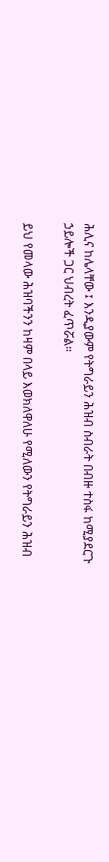ሕሊና ከሌላቸው ፤ እንዲያውም የትግራይን ሕዝብ ስብራት በብዙ ተስፋ ከሚያደርጉ ኃይሎች ጋር ህብረት ፈጥሯል።

ይህ የመላው ሕዝባችንን ከዛም በላይ እወክለዋለሁ የሚለውን የትግራይን ሕዝብ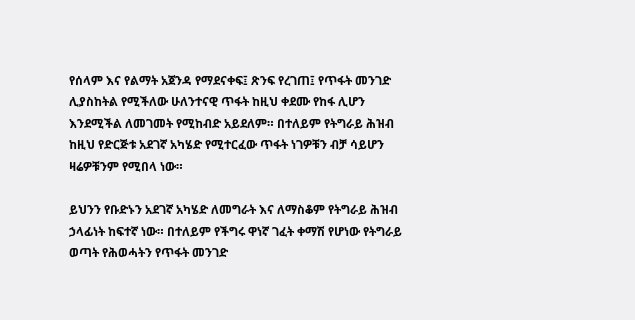የሰላም እና የልማት አጀንዳ የማደናቀፍ፤ ጽንፍ የረገጠ፤ የጥፋት መንገድ ሊያስከትል የሚችለው ሁለንተናዊ ጥፋት ከዚህ ቀደሙ የከፋ ሊሆን እንደሚችል ለመገመት የሚከብድ አይደለም። በተለይም የትግራይ ሕዝብ ከዚህ የድርጅቱ አደገኛ አካሄድ የሚተርፈው ጥፋት ነገዎቹን ብቻ ሳይሆን ዛሬዎቹንም የሚበላ ነው።

ይህንን የቡድኑን አደገኛ አካሄድ ለመግራት እና ለማስቆም የትግራይ ሕዝብ ኃላፊነት ከፍተኛ ነው። በተለይም የችግሩ ዋነኛ ገፈት ቀማሽ የሆነው የትግራይ ወጣት የሕወሓትን የጥፋት መንገድ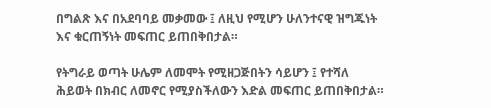በግልጽ እና በአደባባይ መቃመው ፤ ለዚህ የሚሆን ሁለንተናዊ ዝግጁነት እና ቁርጠኝነት መፍጠር ይጠበቅበታል።

የትግራይ ወጣት ሁሌም ለመሞት የሚዘጋጅበትን ሳይሆን ፤ የተሻለ ሕይወት በክብር ለመኖር የሚያስችለውን እድል መፍጠር ይጠበቅበታል።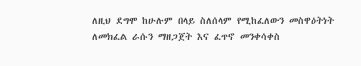ለዚህ ደግሞ ከሁሉም በላይ ስለሰላም የሚከፈለውን መስዋዕትነት ለመክፈል ራሱን ማዘጋጀት እና ፈጥኖ መንቀሳቀስ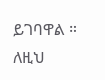ይገባዋል ። ለዚህ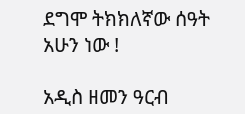ደግሞ ትክክለኛው ሰዓት አሁን ነው !

አዲስ ዘመን ዓርብ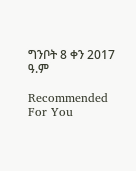ግንቦት 8 ቀን 2017 ዓ.ም

Recommended For You